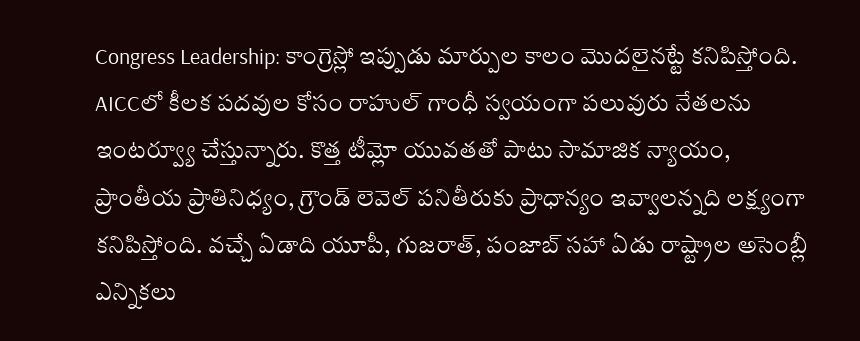Congress Leadership: కాంగ్రెస్లో ఇప్పుడు మార్పుల కాలం మొదలైనట్టే కనిపిస్తోంది. AICCలో కీలక పదవుల కోసం రాహుల్ గాంధీ స్వయంగా పలువురు నేతలను ఇంటర్వ్యూ చేస్తున్నారు. కొత్త టీమ్లో యువతతో పాటు సామాజిక న్యాయం, ప్రాంతీయ ప్రాతినిధ్యం, గ్రౌండ్ లెవెల్ పనితీరుకు ప్రాధాన్యం ఇవ్వాలన్నది లక్ష్యంగా కనిపిస్తోంది. వచ్చే ఏడాది యూపీ, గుజరాత్, పంజాబ్ సహా ఏడు రాష్ట్రాల అసెంబ్లీ ఎన్నికలు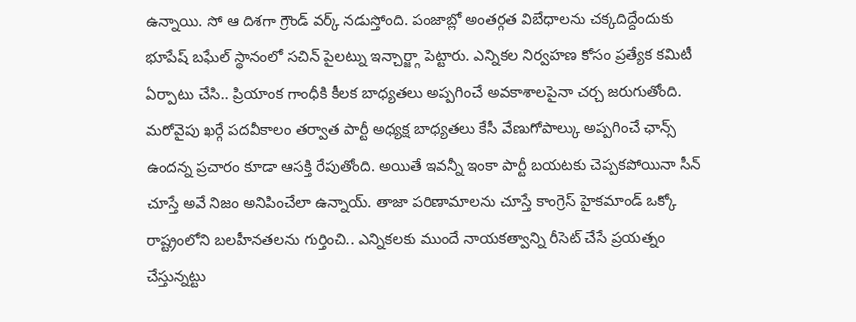ఉన్నాయి. సో ఆ దిశగా గ్రౌండ్ వర్క్ నడుస్తోంది. పంజాబ్లో అంతర్గత విబేధాలను చక్కదిద్దేందుకు భూపేష్ బఘేల్ స్థానంలో సచిన్ పైలట్ను ఇన్చార్జ్గా పెట్టారు. ఎన్నికల నిర్వహణ కోసం ప్రత్యేక కమిటీ ఏర్పాటు చేసి.. ప్రియాంక గాంధీకి కీలక బాధ్యతలు అప్పగించే అవకాశాలపైనా చర్చ జరుగుతోంది. మరోవైపు ఖర్గే పదవీకాలం తర్వాత పార్టీ అధ్యక్ష బాధ్యతలు కేసీ వేణుగోపాల్కు అప్పగించే ఛాన్స్ ఉందన్న ప్రచారం కూడా ఆసక్తి రేపుతోంది. అయితే ఇవన్నీ ఇంకా పార్టీ బయటకు చెప్పకపోయినా సీన్ చూస్తే అవే నిజం అనిపించేలా ఉన్నాయ్. తాజా పరిణామాలను చూస్తే కాంగ్రెస్ హైకమాండ్ ఒక్కో రాష్ట్రంలోని బలహీనతలను గుర్తించి.. ఎన్నికలకు ముందే నాయకత్వాన్ని రీసెట్ చేసే ప్రయత్నం చేస్తున్నట్టు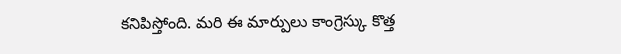కనిపిస్తోంది. మరి ఈ మార్పులు కాంగ్రెస్కు కొత్త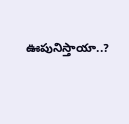ఊపునిస్తాయా..?